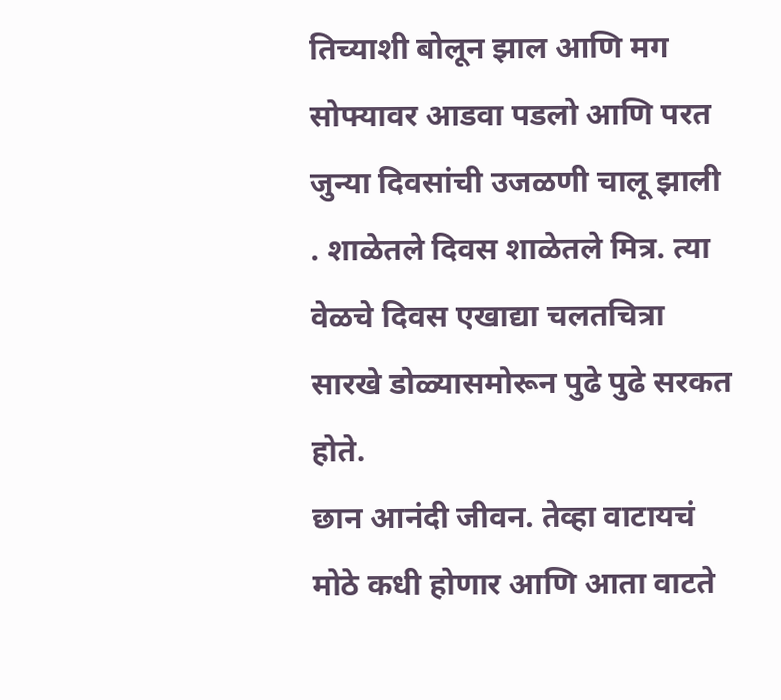तिच्याशी बोलून झाल आणि मग सोफ्यावर आडवा पडलो आणि परत जुन्या दिवसांची उजळणी चालू झाली . शाळेतले दिवस शाळेतले मित्र. त्या वेळचे दिवस एखाद्या चलतचित्रा सारखे डोळ्यासमोरून पुढे पुढे सरकत होते.
छान आनंदी जीवन. तेव्हा वाटायचं मोठे कधी होणार आणि आता वाटते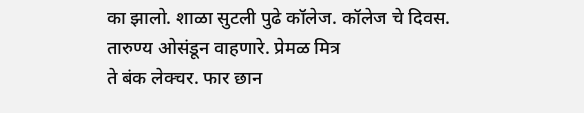का झालो. शाळा सुटली पुढे कॉलेज. कॉलेज चे दिवस. तारुण्य ओसंडून वाहणारे. प्रेमळ मित्र
ते बंक लेक्चर. फार छान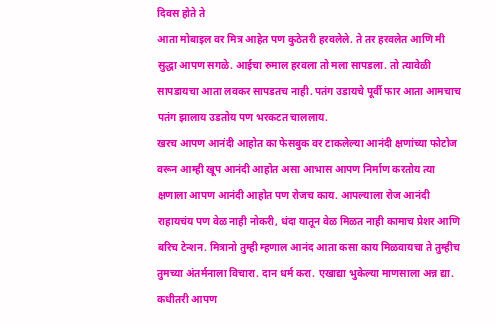दिवस होते ते
आता मोबाइल वर मित्र आहेत पण कुठेतरी हरवलेले. ते तर हरवलेत आणि मी सुद्धा आपण सगळे. आईचा रुमाल हरवला तो मला सापडला. तो त्यावेळी सापडायचा आता लवकर सापडतच नाही. पतंग उडायचे पूर्वी फार आता आमचाच पतंग झालाय उडतोय पण भरकटत चाललाय.
खरच आपण आनंदी आहोत का फेसबुक वर टाकलेल्या आनंदी क्षणांच्या फोटोज वरून आम्ही खूप आनंदी आहोत असा आभास आपण निर्माण करतोय त्या क्षणाला आपण आनंदी आहोत पण रोजच काय. आपल्याला रोज आनंदी राहायचंय पण वेळ नाही नोकरी, धंदा यातून वेळ मिळत नाही कामाच प्रेशर आणि बरिच टेन्शन. मित्रानो तुम्ही म्हणाल आनंद आता कसा काय मिळवायचा ते तुम्हीच तुमच्या अंतर्मनाला विचारा. दान धर्म करा. एखाद्या भुकेल्या माणसाला अन्न द्या. कधीतरी आपण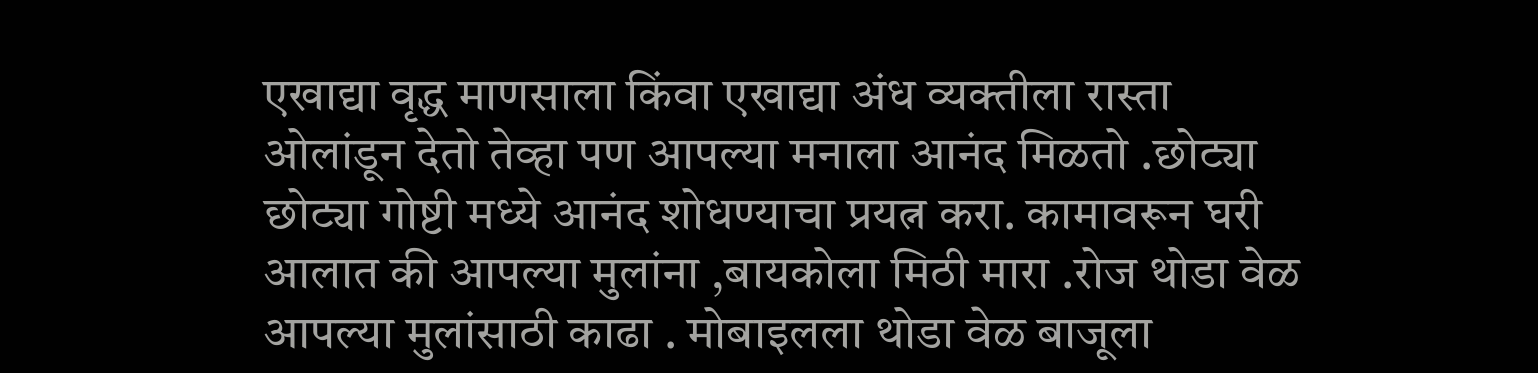एखाद्या वृद्ध माणसाला किंवा एखाद्या अंध व्यक्तीला रास्ता ओलांडून देतो तेव्हा पण आपल्या मनाला आनंद मिळतो .छोट्या छोट्या गोष्टी मध्ये आनंद शोधण्याचा प्रयत्न करा. कामावरून घरी आलात की आपल्या मुलांना ,बायकोला मिठी मारा .रोज थोडा वेळ आपल्या मुलांसाठी काढा . मोबाइलला थोडा वेळ बाजूला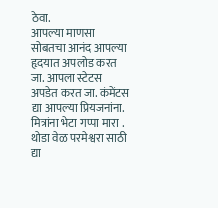ठेवा.
आपल्या माणसा सोबतचा आनंद आपल्या हृदयात अपलोड करत जा. आपला स्टेटस अपडेत करत जा. कंमेंटस द्या आपल्या प्रियजनांना.
मित्रांना भेटा गप्पा मारा . थोडा वेळ परमेश्वरा साठी द्या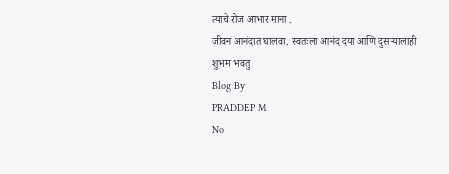त्याचे रोज आभार माना .
जीवन आनंदात घालवा. स्वतःला आनंद दया आणि दुसऱ्यालाही
शुभम भवतु
Blog By
PRADDEP M
No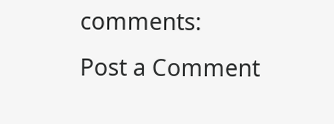comments:
Post a Comment